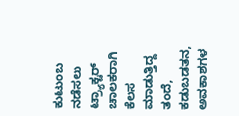ಕುಟುಂಬ ನಡೆಸಲು ಟ್ರ್ಯಾಕ್ಟರ್ ಚಾಲಕರಾಗಿ ಕೆಲಸ ಮಾಡುತ್ತಿದ್ದ ತಂದೆ, ಕಡುಬಡತನ, ಅವಕಾಶಗಳ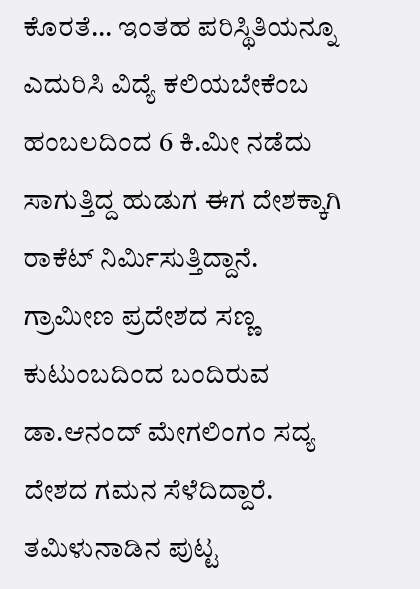ಕೊರತೆ... ಇಂತಹ ಪರಿಸ್ಥಿತಿಯನ್ನೂ ಎದುರಿಸಿ ವಿದ್ಯೆ ಕಲಿಯಬೇಕೆಂಬ ಹಂಬಲದಿಂದ 6 ಕಿ.ಮೀ ನಡೆದು ಸಾಗುತ್ತಿದ್ದ ಹುಡುಗ ಈಗ ದೇಶಕ್ಕಾಗಿ ರಾಕೆಟ್ ನಿರ್ಮಿಸುತ್ತಿದ್ದಾನೆ.
ಗ್ರಾಮೀಣ ಪ್ರದೇಶದ ಸಣ್ಣ ಕುಟುಂಬದಿಂದ ಬಂದಿರುವ ಡಾ.ಆನಂದ್ ಮೇಗಲಿಂಗಂ ಸದ್ಯ ದೇಶದ ಗಮನ ಸೆಳೆದಿದ್ದಾರೆ.
ತಮಿಳುನಾಡಿನ ಪುಟ್ಟ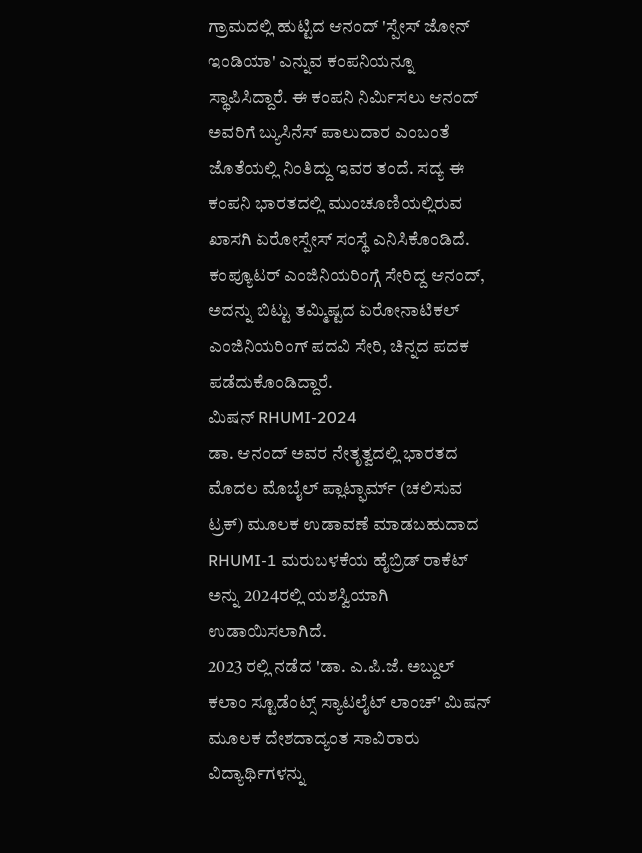ಗ್ರಾಮದಲ್ಲಿ ಹುಟ್ಟಿದ ಆನಂದ್ 'ಸ್ಪೇಸ್ ಜೋನ್ ಇಂಡಿಯಾ' ಎನ್ನುವ ಕಂಪನಿಯನ್ನೂ ಸ್ಥಾಪಿಸಿದ್ದಾರೆ. ಈ ಕಂಪನಿ ನಿರ್ಮಿಸಲು ಆನಂದ್ ಅವರಿಗೆ ಬ್ಯುಸಿನೆಸ್ ಪಾಲುದಾರ ಎಂಬಂತೆ ಜೊತೆಯಲ್ಲಿ ನಿಂತಿದ್ದು ಇವರ ತಂದೆ. ಸದ್ಯ ಈ ಕಂಪನಿ ಭಾರತದಲ್ಲಿ ಮುಂಚೂಣಿಯಲ್ಲಿರುವ ಖಾಸಗಿ ಏರೋಸ್ಪೇಸ್ ಸಂಸ್ಥೆ ಎನಿಸಿಕೊಂಡಿದೆ.
ಕಂಪ್ಯೂಟರ್ ಎಂಜಿನಿಯರಿಂಗ್ಗೆ ಸೇರಿದ್ದ ಆನಂದ್, ಅದನ್ನು ಬಿಟ್ಟು ತಮ್ಮಿಷ್ಟದ ಏರೋನಾಟಿಕಲ್ ಎಂಜಿನಿಯರಿಂಗ್ ಪದವಿ ಸೇರಿ, ಚಿನ್ನದ ಪದಕ ಪಡೆದುಕೊಂಡಿದ್ದಾರೆ.
ಮಿಷನ್ RHUMI-2024
ಡಾ. ಆನಂದ್ ಅವರ ನೇತೃತ್ವದಲ್ಲಿ ಭಾರತದ ಮೊದಲ ಮೊಬೈಲ್ ಪ್ಲಾಟ್ಫಾರ್ಮ್ (ಚಲಿಸುವ ಟ್ರಕ್) ಮೂಲಕ ಉಡಾವಣೆ ಮಾಡಬಹುದಾದ RHUMI-1 ಮರುಬಳಕೆಯ ಹೈಬ್ರಿಡ್ ರಾಕೆಟ್ ಅನ್ನು 2024ರಲ್ಲಿ ಯಶಸ್ವಿಯಾಗಿ ಉಡಾಯಿಸಲಾಗಿದೆ.
2023 ರಲ್ಲಿ ನಡೆದ 'ಡಾ. ಎ.ಪಿ.ಜೆ. ಅಬ್ದುಲ್ ಕಲಾಂ ಸ್ಟೂಡೆಂಟ್ಸ್ ಸ್ಯಾಟಲೈಟ್ ಲಾಂಚ್' ಮಿಷನ್ ಮೂಲಕ ದೇಶದಾದ್ಯಂತ ಸಾವಿರಾರು ವಿದ್ಯಾರ್ಥಿಗಳನ್ನು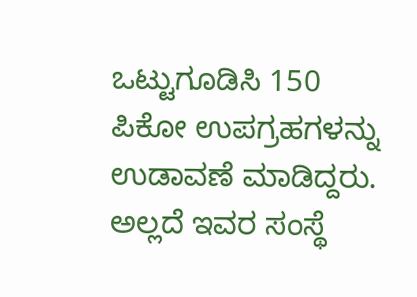ಒಟ್ಟುಗೂಡಿಸಿ 150 ಪಿಕೋ ಉಪಗ್ರಹಗಳನ್ನು ಉಡಾವಣೆ ಮಾಡಿದ್ದರು.
ಅಲ್ಲದೆ ಇವರ ಸಂಸ್ಥೆ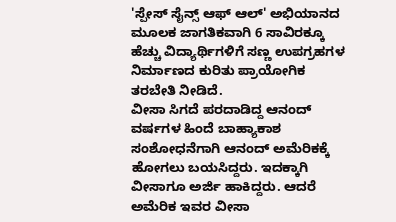'ಸ್ಪೇಸ್ ಸೈನ್ಸ್ ಆಫ್ ಆಲ್' ಅಭಿಯಾನದ ಮೂಲಕ ಜಾಗತಿಕವಾಗಿ 6 ಸಾವಿರಕ್ಕೂ ಹೆಚ್ಚು ವಿದ್ಯಾರ್ಥಿಗಳಿಗೆ ಸಣ್ಣ ಉಪಗ್ರಹಗಳ ನಿರ್ಮಾಣದ ಕುರಿತು ಪ್ರಾಯೋಗಿಕ ತರಬೇತಿ ನೀಡಿದೆ.
ವೀಸಾ ಸಿಗದೆ ಪರದಾಡಿದ್ದ ಆನಂದ್
ವರ್ಷಗಳ ಹಿಂದೆ ಬಾಹ್ಯಾಕಾಶ ಸಂಶೋಧನೆಗಾಗಿ ಆನಂದ್ ಅಮೆರಿಕಕ್ಕೆ ಹೋಗಲು ಬಯಸಿದ್ದರು. ಇದಕ್ಕಾಗಿ ವೀಸಾಗೂ ಅರ್ಜಿ ಹಾಕಿದ್ದರು. ಆದರೆ ಅಮೆರಿಕ ಇವರ ವೀಸಾ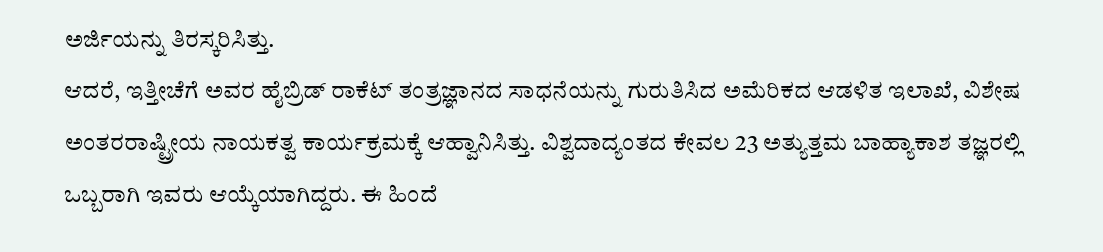ಅರ್ಜಿಯನ್ನು ತಿರಸ್ಕರಿಸಿತ್ತು.
ಆದರೆ, ಇತ್ತೀಚೆಗೆ ಅವರ ಹೈಬ್ರಿಡ್ ರಾಕೆಟ್ ತಂತ್ರಜ್ಞಾನದ ಸಾಧನೆಯನ್ನು ಗುರುತಿಸಿದ ಅಮೆರಿಕದ ಆಡಳಿತ ಇಲಾಖೆ, ವಿಶೇಷ ಅಂತರರಾಷ್ಟ್ರೀಯ ನಾಯಕತ್ವ ಕಾರ್ಯಕ್ರಮಕ್ಕೆ ಆಹ್ವಾನಿಸಿತ್ತು. ವಿಶ್ವದಾದ್ಯಂತದ ಕೇವಲ 23 ಅತ್ಯುತ್ತಮ ಬಾಹ್ಯಾಕಾಶ ತಜ್ಞರಲ್ಲಿ ಒಬ್ಬರಾಗಿ ಇವರು ಆಯ್ಕೆಯಾಗಿದ್ದರು. ಈ ಹಿಂದೆ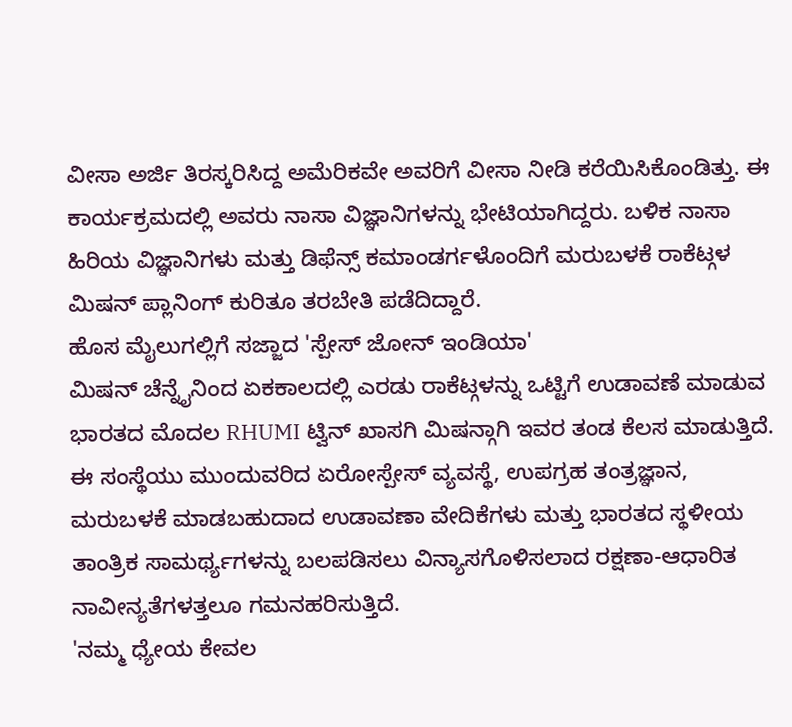ವೀಸಾ ಅರ್ಜಿ ತಿರಸ್ಕರಿಸಿದ್ದ ಅಮೆರಿಕವೇ ಅವರಿಗೆ ವೀಸಾ ನೀಡಿ ಕರೆಯಿಸಿಕೊಂಡಿತ್ತು. ಈ ಕಾರ್ಯಕ್ರಮದಲ್ಲಿ ಅವರು ನಾಸಾ ವಿಜ್ಞಾನಿಗಳನ್ನು ಭೇಟಿಯಾಗಿದ್ದರು. ಬಳಿಕ ನಾಸಾ ಹಿರಿಯ ವಿಜ್ಞಾನಿಗಳು ಮತ್ತು ಡಿಫೆನ್ಸ್ ಕಮಾಂಡರ್ಗಳೊಂದಿಗೆ ಮರುಬಳಕೆ ರಾಕೆಟ್ಗಳ ಮಿಷನ್ ಪ್ಲಾನಿಂಗ್ ಕುರಿತೂ ತರಬೇತಿ ಪಡೆದಿದ್ದಾರೆ.
ಹೊಸ ಮೈಲುಗಲ್ಲಿಗೆ ಸಜ್ಜಾದ 'ಸ್ಪೇಸ್ ಜೋನ್ ಇಂಡಿಯಾ'
ಮಿಷನ್ ಚೆನ್ನೈನಿಂದ ಏಕಕಾಲದಲ್ಲಿ ಎರಡು ರಾಕೆಟ್ಗಳನ್ನು ಒಟ್ಟಿಗೆ ಉಡಾವಣೆ ಮಾಡುವ ಭಾರತದ ಮೊದಲ RHUMI ಟ್ವಿನ್ ಖಾಸಗಿ ಮಿಷನ್ಗಾಗಿ ಇವರ ತಂಡ ಕೆಲಸ ಮಾಡುತ್ತಿದೆ. ಈ ಸಂಸ್ಥೆಯು ಮುಂದುವರಿದ ಏರೋಸ್ಪೇಸ್ ವ್ಯವಸ್ಥೆ, ಉಪಗ್ರಹ ತಂತ್ರಜ್ಞಾನ, ಮರುಬಳಕೆ ಮಾಡಬಹುದಾದ ಉಡಾವಣಾ ವೇದಿಕೆಗಳು ಮತ್ತು ಭಾರತದ ಸ್ಥಳೀಯ ತಾಂತ್ರಿಕ ಸಾಮರ್ಥ್ಯಗಳನ್ನು ಬಲಪಡಿಸಲು ವಿನ್ಯಾಸಗೊಳಿಸಲಾದ ರಕ್ಷಣಾ-ಆಧಾರಿತ ನಾವೀನ್ಯತೆಗಳತ್ತಲೂ ಗಮನಹರಿಸುತ್ತಿದೆ.
'ನಮ್ಮ ಧ್ಯೇಯ ಕೇವಲ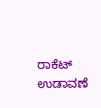ರಾಕೆಟ್ ಉಡಾವಣೆ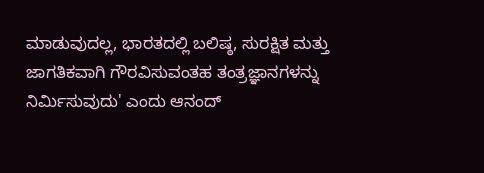ಮಾಡುವುದಲ್ಲ, ಭಾರತದಲ್ಲಿ ಬಲಿಷ್ಠ, ಸುರಕ್ಷಿತ ಮತ್ತು ಜಾಗತಿಕವಾಗಿ ಗೌರವಿಸುವಂತಹ ತಂತ್ರಜ್ಞಾನಗಳನ್ನು ನಿರ್ಮಿಸುವುದು' ಎಂದು ಆನಂದ್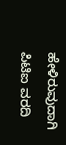ಹೇಳಿರುವುದಾಗಿ ಪಿಟಿಐ ವರದಿ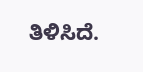ತಿಳಿಸಿದೆ.